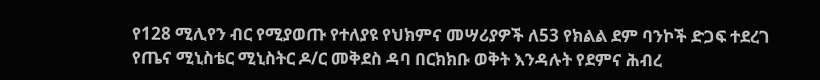የ128 ሚሊየን ብር የሚያወጡ የተለያዩ የህክምና መሣሪያዎች ለ53 የክልል ደም ባንኮች ድጋፍ ተደረገ
የጤና ሚኒስቴር ሚኒስትር ዶ/ር መቅደስ ዳባ በርክክቡ ወቅት እንዳሉት የደምና ሕብረ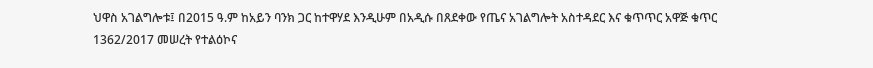ህዋስ አገልግሎቱ፤ በ2015 ዓ.ም ከአይን ባንክ ጋር ከተዋሃደ እንዲሁም በአዲሱ በጸደቀው የጤና አገልግሎት አስተዳደር እና ቁጥጥር አዋጅ ቁጥር 1362/2017 መሠረት የተልዕኮና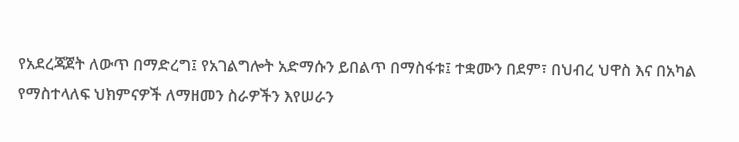የአደረጃጀት ለውጥ በማድረግ፤ የአገልግሎት አድማሱን ይበልጥ በማስፋቱ፤ ተቋሙን በደም፣ በህብረ ህዋስ እና በአካል የማስተላለፍ ህክምናዎች ለማዘመን ስራዎችን እየሠራን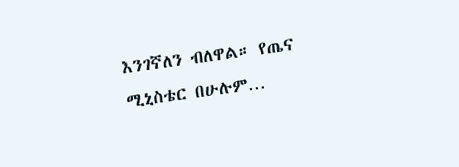እንገኛለን ብለዋል። የጤና ሚኒስቴር በሁሉም…